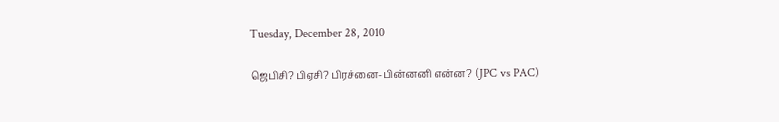Tuesday, December 28, 2010

ஜெபிசி? பிஏசி? பிர‌ச்னை-பின்ன‌னி என்ன‌? (JPC vs PAC)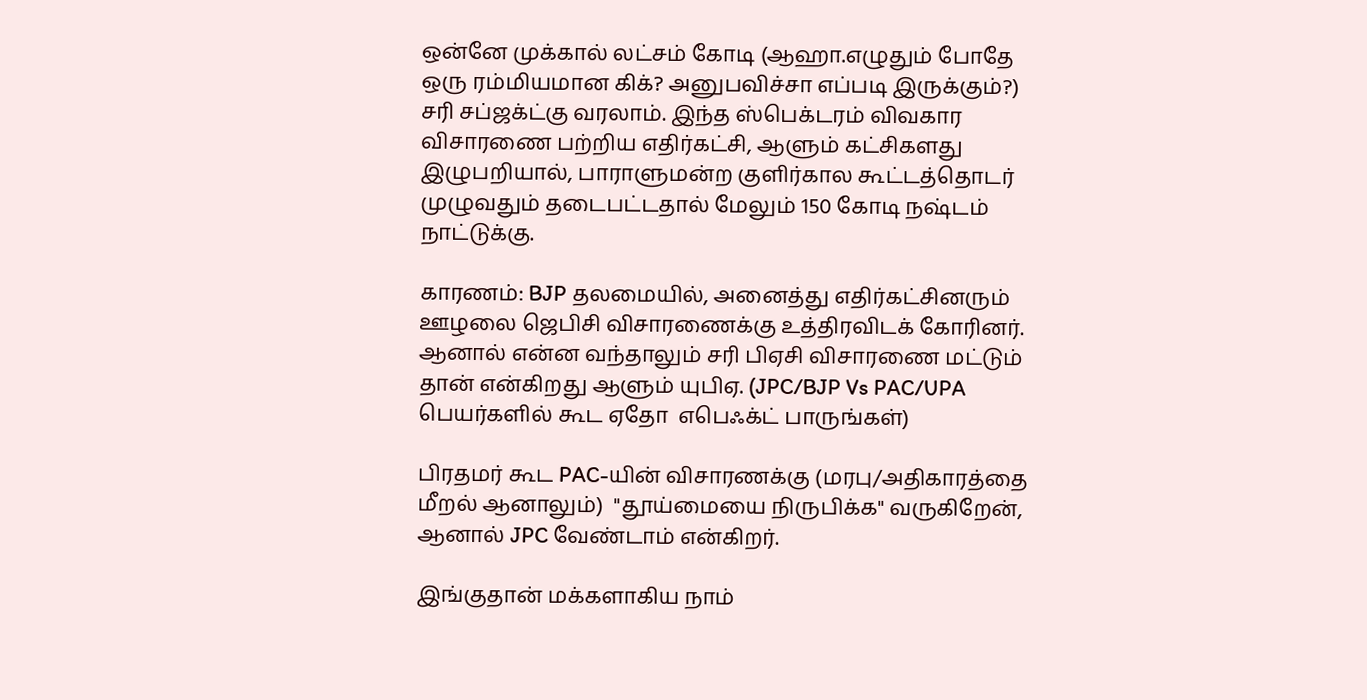ஒன்னே முக்கால் ல‌ட்ச‌ம் கோடி (ஆஹா.எழுதும் போதே ஒரு ர‌ம்மிய‌‌மான கிக்? அனுப‌விச்சா எப்ப‌டி இருக்கும்?) ச‌ரி சப்ஜக்ட்கு வரலாம். இந்த ஸ்பெக்ட‌ர‌ம் விவ‌கார‌ விசார‌ணை பற்றிய‌ எதிர்க‌ட்சி, ஆளும் க‌ட்சிக‌ள‌து இழுப‌றியால், பாராளும‌ன்ற குளிர்கால‌ கூட்ட‌த்தொட‌ர் முழுவ‌தும் த‌டைப‌ட்ட‌தால்‌ மேலும் 150 கோடி ந‌ஷ்ட‌ம் நாட்டுக்கு.

கார‌ணம்: BJP த‌ல‌மையில், அனைத்து எதிர்க‌ட்சின‌ரும் ஊழ‌லை ஜெபிசி விசார‌ணைக்கு உத்திர‌விடக் கோரின‌ர். ஆனால் என்ன‌ வ‌ந்தாலும் சரி பிஏசி விசார‌ணை ம‌ட்டும் தான் என்கிற‌து ஆளும் யுபிஏ. (JPC/BJP Vs PAC/UPA  பெய‌ர்க‌ளில் கூட‌ ஏதோ ‌ எபெஃக்ட் பாருங்க‌ள்)

பிர‌த‌ம‌ர் கூட‌ PAC-யின் விசார‌ண‌க்கு (ம‌ர‌பு/அதிகார‌த்தை மீறல் ஆனாலும்)  "தூய்மையை நிருபிக்க‌" வ‌ருகிறேன், ஆனால் JPC வேண்டாம் என்கிற‌ர்.

இங்குதான் ம‌க்க‌ளாகிய நாம்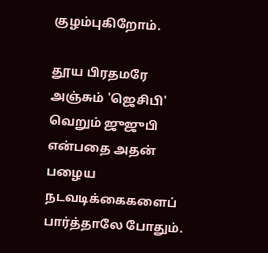குழ‌ம்புகிறோம்.

தூய‌ பிர‌த‌ம‌ரே அஞ்சும் 'ஜெசிபி' வெறும் ஜுஜுபி என்ப‌தை அத‌ன் ப‌ழைய‌ நட‌வ‌டிக்கைக‌ளைப் பார்த்தாலே போதும்.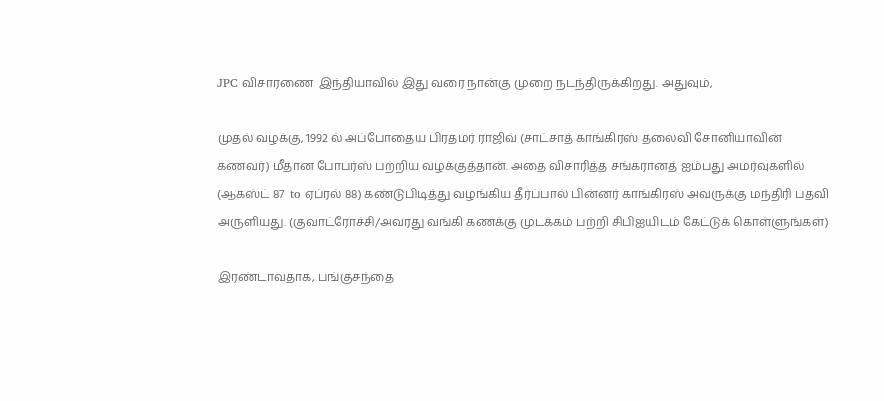JPC விசார‌ணை ‌ இந்தியாவில் இது வ‌ரை நான்கு முறை ந‌டந்திருக்கிற‌து. அதுவும்,

முதல் வ‌ழ‌க்கு, 1992 ல் அப்போதைய‌ பிர‌த‌ம‌ர் ராஜிவ் (சாட்சாத் காங்கிர‌ஸ் த‌லைவி சோனியாவின் க‌ண‌வ‌ர்) மீதான‌ போப‌ர்ஸ் ப‌ற்றிய‌ வ‌ழ‌க்குத்தான். அதை விசாரித்த‌ ச‌ங்க‌ரான‌த் ஐம்ப‌து அம‌ர்வுக‌ளில் (ஆக‌ஸ்ட் 87  to ஏப்ர‌ல் 88) க‌ண்டுபிடித்து வ‌ழங்கிய‌ தீர்ப்பால் பின்ன‌ர் காங்கிர‌ஸ் அவ‌ருக்கு ம‌ந்திரி ப‌த‌வி அருளிய‌து. (குவாட்ரோச்சி/அவ‌ர‌து வ‌ங்கி க‌ணக்கு முட‌க்க‌ம் பற்றி சிபிஐயிட‌ம் கேட்டுக் கொள்ளுங்க‌ள்)

இர‌ண்டாவ‌தாக‌, ப‌ங்குச‌ந்தை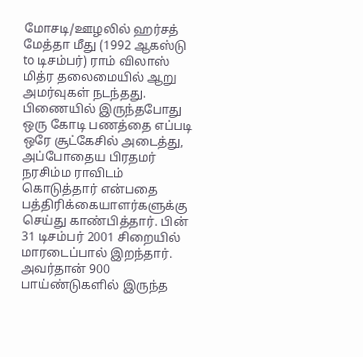மோச‌டி/ஊழ‌லில் ஹ‌ர்ச‌த் மேத்தா மீது (1992 ஆக‌ஸ்டு to டிச‌ம்ப‌ர்) ராம் விலாஸ் மித்ர தலைமையில் ஆறு அம‌ர்வுக‌ள் நட‌ந்த‌து. பிணையில் இருந்தபோது ஒரு கோடி ப‌ண‌த்தை எப்ப‌டி ஒரே சூட்கேசில் அடைத்து, அப்போதைய‌ பிர‌த‌ம‌ர் ந‌ர‌சிம்ம‌ ராவிட‌ம் கொடுத்தார் என்ப‌தை ப‌த்திரிக்கையாள‌ர்க‌ளுக்கு செய்து காண்பித்தார். பின் 31 டிச‌ம்ப‌ர் 2001 சிறையில் மார‌டைப்பால் இற‌ந்தார். அவ‌ர்தான் 900 பாய்ண்டுக‌ளில் இருந்த‌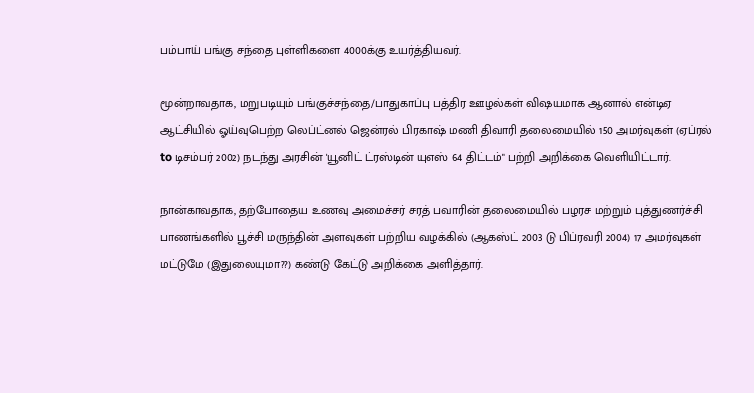ப‌ம்பாய் ப‌ங்கு ச‌ந்தை புள்ளிக‌ளை 4000க்கு உய‌ர்த்திய‌வ‌ர்.

மூன்றாவ‌தாக‌, ம‌றுப‌டியும் ப‌ங்குச்ச‌ந்தை/பாதுகாப்பு பத்திர ஊழ‌ல்க‌ள் விஷ‌யமாக ஆனால் என்டிஏ ஆட்சியில் ஓய்வுபெற்ற‌ லெப்ட்ன‌ல் ஜென்ர‌ல் பிர‌காஷ் ம‌ணி திவாரி த‌லைமையில் 150 அம‌ர்வுக‌ள் (ஏப்ர‌ல் to டிச‌ம்ப‌ர் 2002) நட‌ந்து அர‌சின் 'யூனிட் ட்ர‌ஸ்டின் யுஎஸ் 64 திட்ட‌ம்" ப‌ற்றி அறிக்கை வெளியிட்டார்.

நான்காவ‌தாக, த‌ற்போதைய‌ உண‌வு அமைச்ச‌ர் ச‌ர‌த் ப‌வாரின் த‌லைமையில் ப‌ழர‌ச ம‌ற்றும் புத்துண‌ர்ச்சி பாண‌ங்க‌ளில் பூச்சி ம‌ருந்தின் அள‌வுக‌ள் ப‌ற்றிய வ‌ழக்கில் (ஆக‌ஸ்ட் 2003 டு பிப்ர‌வ‌ரி 2004) 17 அம‌ர்வுக‌ள் ம‌ட்டுமே (இதுலையுமா??) க‌ண்டு கேட்டு அறிக்கை அளித்தார்.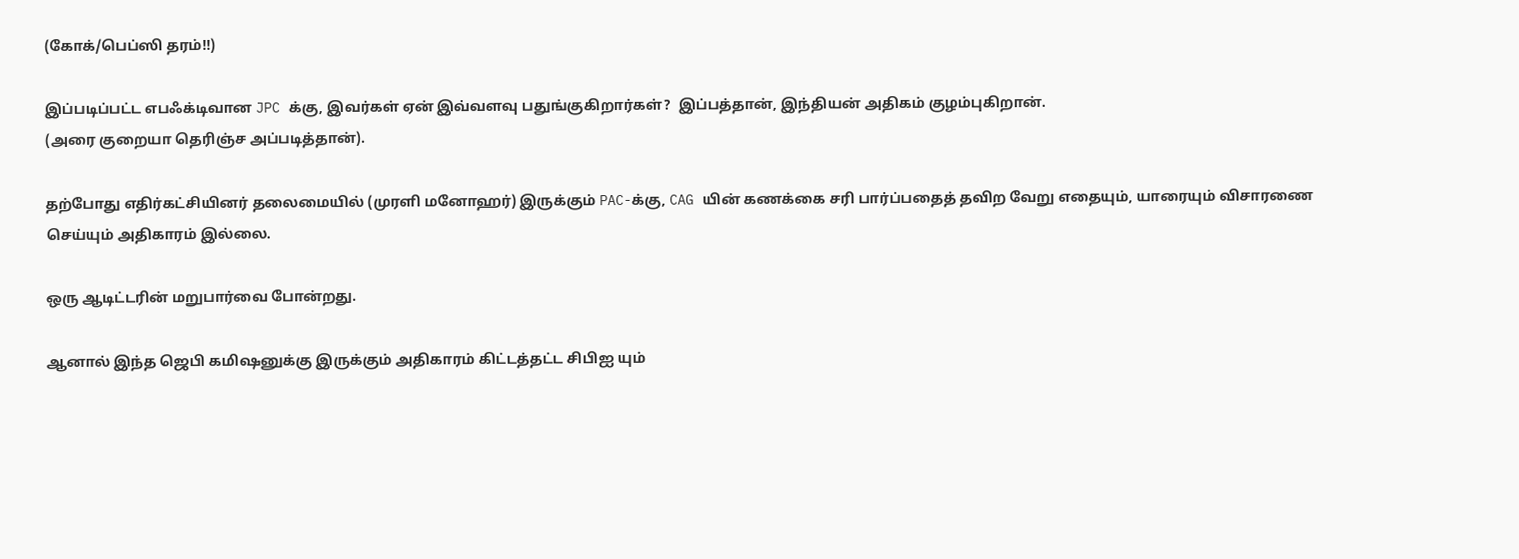(கோக்/பெப்ஸி த‌ர‌ம்!!)

இப்ப‌டிப்ப‌ட்ட‌ எப‌ஃக்டிவான JPC க்கு, இவ‌ர்க‌ள் ஏன் இவ்வ‌ள‌வு ப‌துங்குகிறார்க‌ள்?  இப்ப‌த்தான், இந்திய‌ன் அதிக‌ம் குழம்புகிறான்.
(அரை குறையா தெரிஞ்ச‌ அப்ப‌டித்தான்).

த‌ற்போது எதிர்க‌ட்சியின‌ர் த‌லைமையில் (முர‌ளி ம‌னோஹ‌ர்) இருக்கும் PAC-க்கு, CAG யின் க‌ணக்கை ச‌ரி பார்ப்ப‌தைத் த‌விற‌ வேறு எதையும், யாரையும் விசார‌ணை செய்யும் அதிகார‌ம் இல்லை.

ஒரு ஆடிட்ட‌ரின் மறுபார்வை போன்ற‌து.

ஆனால் இந்த‌ ஜெபி க‌மிஷனுக்கு இருக்கும் அதிகார‌ம் கிட்ட‌த்த‌ட்ட‌ சிபிஐ யும்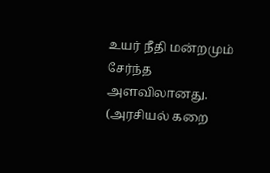உய‌ர் நீதி ம‌ன்ற‌மும் சேர்ந்த‌ அள‌விலான‌து.
(அர‌சிய‌ல் க‌றை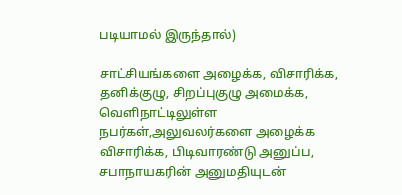ப‌டியாம‌ல் இருந்தால்)

சாட்சிய‌ங்க‌ளை அழைக்க‌, விசாரிக்க‌, தனிக்குழு, சிறப்புகுழு அமைக்க‌, வெளிநாட்டிலுள்ள நப‌ர்க‌ள்,அலுவ‌ல‌ர்க‌ளை அழைக்க‌ விசாரிக்க‌, பிடிவார‌ண்டு அனுப்ப‌, ச‌பாநாய‌க‌ரின் அனும‌தியுட‌ன்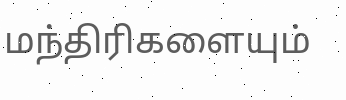ம‌ந்திரிக‌ளையும்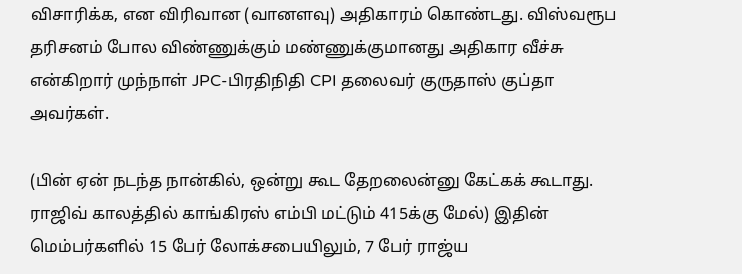விசாரிக்க‌, என விரிவான (வான‌ள‌வு) அதிகார‌ம் கொண்ட‌து. விஸ்வ‌ரூப த‌ரிச‌னம் போல விண்ணுக்கும் ம‌ண்ணுக்குமான‌து அதிகார‌ வீச்சு என்கிறார் முந்நாள் JPC-பிர‌திநிதி CPI த‌லைவ‌ர் குருதாஸ் குப்தா அவ‌ர்க‌ள்.

(பின் ஏன் ந‌ட‌ந்த‌ நான்கில், ஒன்று கூட தேற‌லைன்னு கேட்க‌க் கூடாது. ராஜிவ் கால‌த்தில் காங்கிர‌ஸ் எம்பி ம‌ட்டும் 415க்கு மேல்) இதின் மெம்ப‌ர்க‌ளில் 15 பேர் லோக்ச‌பையிலும், 7 பேர் ராஜ்ய‌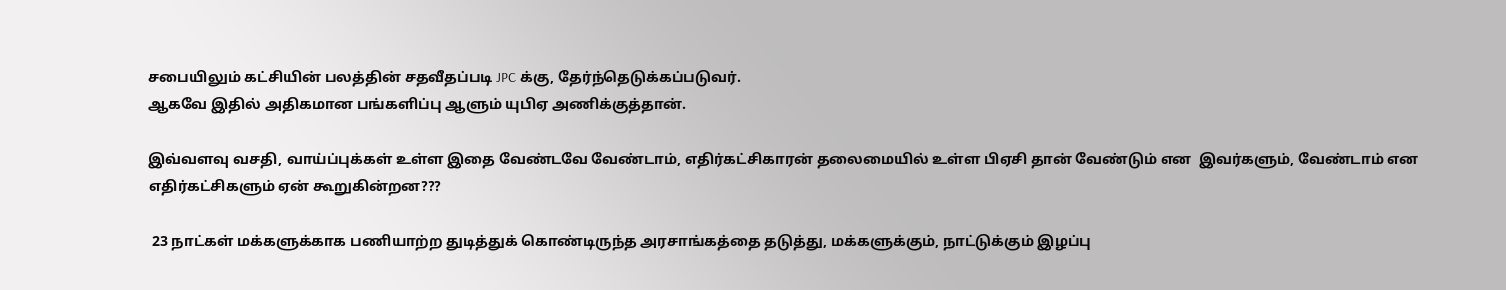ச‌பையிலும் க‌ட்சியின் ப‌ல‌த்தின் ச‌தவீத‌ப்ப‌டி JPC க்கு, தேர்ந்தெடுக்க‌ப்ப‌டுவ‌ர்.
ஆக‌வே இதில் அதிகமான ப‌ங்க‌ளிப்பு ஆளும் யுபிஏ அணிக்குத்தான்.

இவ்வ‌ள‌வு வ‌ச‌தி, வாய்ப்புக்க‌ள் உள்ள‌ இதை வேண்ட‌வே வேண்டாம், எதிர்க‌ட்சிகார‌ன் த‌லைமையில் உள்ள‌ பிஏசி தான் வேண்டும் என  இவ‌ர்க‌ளும், வேண்டாம் என‌ எதிர்க‌ட்சிக‌ளும் ஏன் கூறுகின்ற‌ன‌???

 23 நாட்க‌ள் ம‌க்க‌ளுக்காக‌ ப‌ணியாற்ற‌ துடித்துக் கொண்டிருந்த‌ அர‌சாங்க‌த்தை த‌டுத்து, ம‌க்க‌ளுக்கும், நாட்டுக்கும் இழ‌ப்பு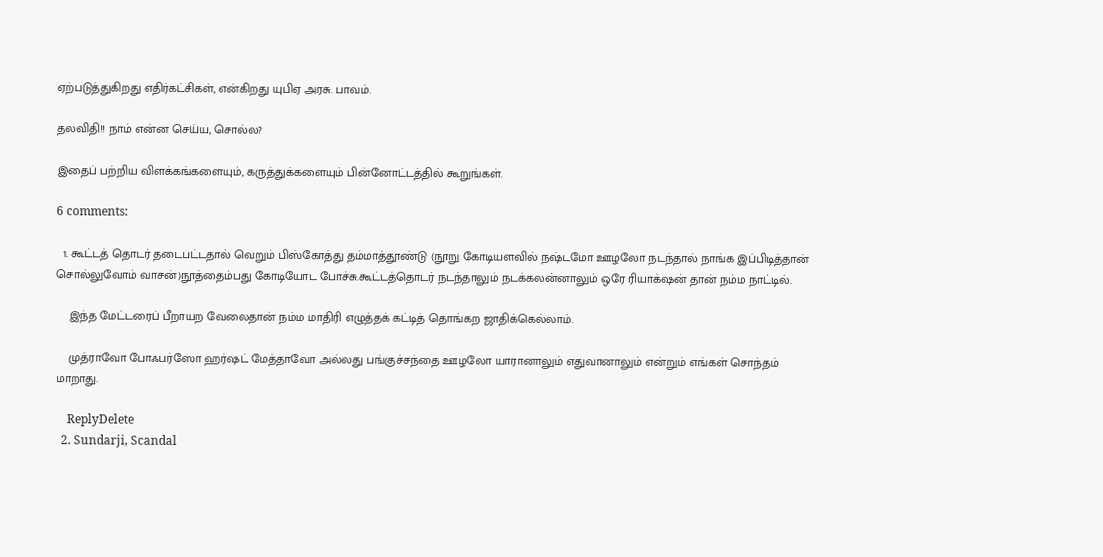ஏற்ப‌டுத்துகிறது எதிர்க‌ட்சிக‌ள், என்கிற‌து யுபிஏ அர‌சு. பாவ‌ம்.

த‌ல‌விதி!! நாம் என்ன‌ செய்ய‌, சொல்ல‌?

இதைப் பற்றிய‌ விளக்க‌ங்க‌ளையும், க‌ருத்துக்க‌ளையும் பின்னோட்ட‌த்தில் கூறுங்க‌ள்.

6 comments:

  1. கூட்டத் தொடர் தடைபட்டதால் வெறும் பிஸ்கோத்து தம்மாத்தூண்டு (நூறு கோடியளவில் நஷ்டமோ ஊழலோ நடந்தால் நாங்க இப்பிடித்தான் சொல்லுவோம் வாசன்)நூத்தைம்பது கோடியோட போச்சு.கூட்டத்தொடர் நடந்தாலும் நடக்கலன்னாலும் ஒரே ரியாக்‌ஷன் தான் நம்ம நாட்டில்.

    இந்த மேட்டரைப் பீறாயற வேலைதான் நம்ம மாதிரி எழுத்தக் கட்டித் தொங்கற ஜாதிக்கெல்லாம்.

    முத்ராவோ போஃபர்ஸோ ஹர்ஷட் மேத்தாவோ அல்லது பங்குச்சந்தை ஊழலோ யாரானாலும் எதுவானாலும் என்றும் எங்கள் சொந்தம் மாறாது.

    ReplyDelete
  2. Sundarji, Scandal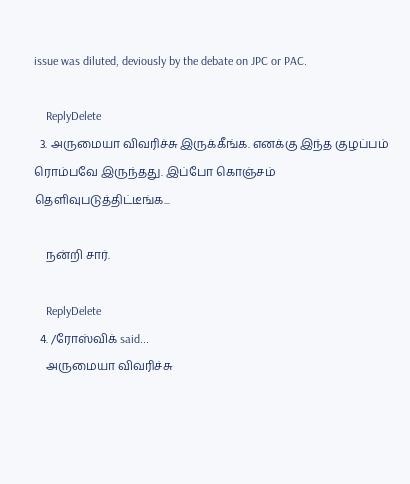issue was diluted, deviously by the debate on JPC or PAC.

    ReplyDelete
  3. அருமையா விவரிச்சு இருக்கீங்க. எனக்கு இந்த குழப்பம் ரொம்பவே இருந்தது. இப்போ கொஞ்சம் தெளிவுபடுத்திட்டீங்க...

    நன்றி சார்.

    ReplyDelete
  4. /ரோஸ்விக் said...
    அருமையா விவரிச்சு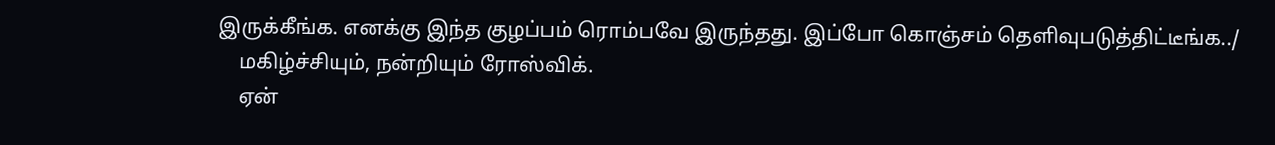இருக்கீங்க. எனக்கு இந்த குழப்பம் ரொம்பவே இருந்தது. இப்போ கொஞ்சம் தெளிவுபடுத்திட்டீங்க../
    ம‌கிழ்ச்சியும், நன்றியும் ரோஸ்விக்.
    ஏன்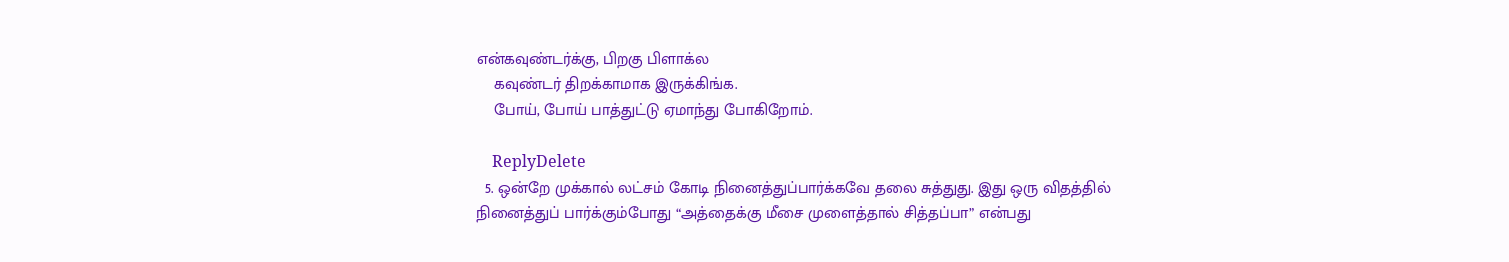என்க‌வுண்ட‌ர்க்கு, பிற‌கு பிளாக்ல‌
    க‌வுண்ட‌ர் திற‌க்காமாக இருக்கிங்க‌.
    போய், போய் பாத்துட்டு ஏமாந்து போகிறோம்.

    ReplyDelete
  5. ஒன்றே முக்கால் லட்சம் கோடி நினைத்துப்பார்க்கவே தலை சுத்துது. இது ஒரு விதத்தில் நினைத்துப் பார்க்கும்போது “அத்தைக்கு மீசை முளைத்தால் சித்தப்பா” என்பது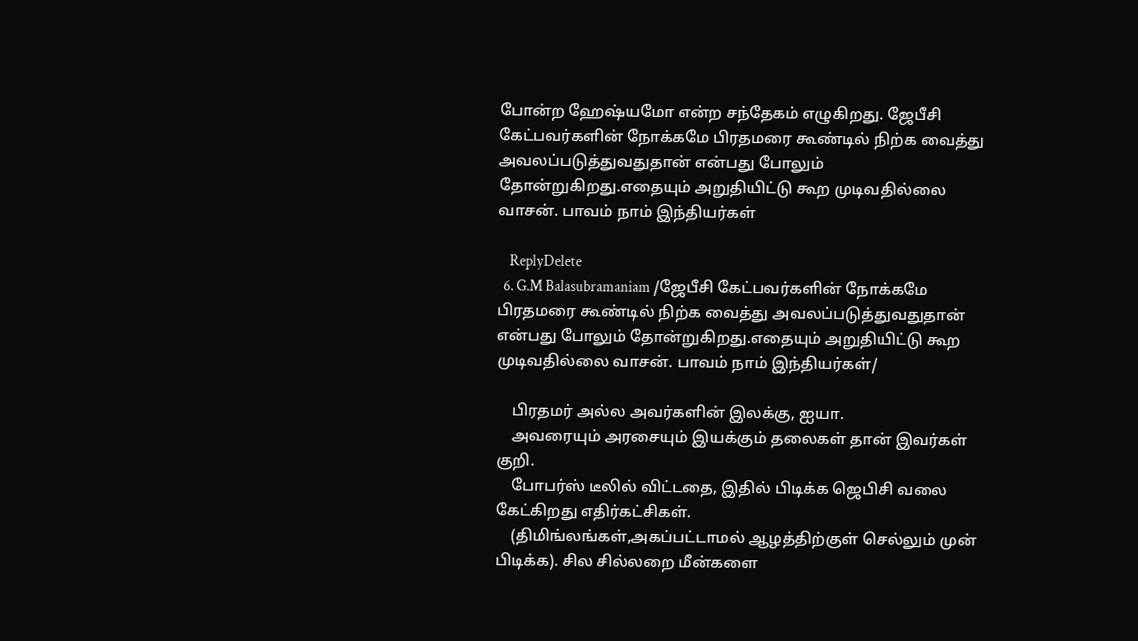போன்ற ஹேஷ்யமோ என்ற சந்தேகம் எழுகிறது. ஜேபீசி கேட்பவர்களின் நோக்கமே பிரதமரை கூண்டில் நிற்க வைத்து அவலப்படுத்துவதுதான் என்பது போலும் தோன்றுகிறது.எதையும் அறுதியிட்டு கூற முடிவதில்லை வாசன். பாவம் நாம் இந்தியர்கள்

    ReplyDelete
  6. G.M Balasubramaniam /ஜேபீசி கேட்பவர்களின் நோக்கமே பிரதமரை கூண்டில் நிற்க வைத்து அவலப்படுத்துவதுதான் என்பது போலும் தோன்றுகிறது.எதையும் அறுதியிட்டு கூற முடிவதில்லை வாசன். பாவம் நாம் இந்தியர்கள்/

    பிர‌த‌ம‌ர் அல்ல‌ அவர்க‌ளின் இல‌க்கு, ஐயா.
    அவ‌ரையும் அர‌சையும் இய‌க்கும் த‌லைக‌ள் தான் இவ‌ர்க‌ள் குறி.
    போப‌ர்ஸ் டீலில் விட்ட‌தை, இதில் பிடிக்க‌ ஜெபிசி வ‌லை கேட்கிற‌து எதிர்க‌ட்சிக‌ள்.
    (திமிங்ல‌ங்க‌ள்,அக‌ப்ப‌ட்டாம‌ல் ஆழத்திற்குள் செல்லும் முன் பிடிக்க‌). சில சில்ல‌றை மீன்க‌ளை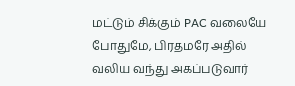ம‌ட்டும் சிக்கும் PAC வ‌லையே போதுமே, பிர‌த‌ம‌ரே அதில் வ‌லிய‌ வ‌ந்து அக‌ப்ப‌டுவார்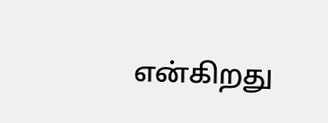என்கிற‌து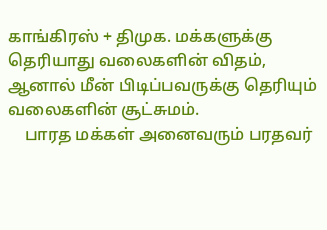காங்கிர‌ஸ் + திமுக‌. மக்க‌ளுக்கு தெரியாது வ‌லைக‌ளின் வித‌ம், ஆனால் மீன் பிடிப்ப‌வ‌ருக்கு தெரியும் வ‌லைக‌ளின் சூட்சும‌ம்.
    பார‌த‌ ம‌க்க‌ள் அனைவ‌ரும் ப‌ர‌த‌வ‌ர்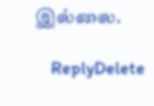இல்லை.

    ReplyDelete